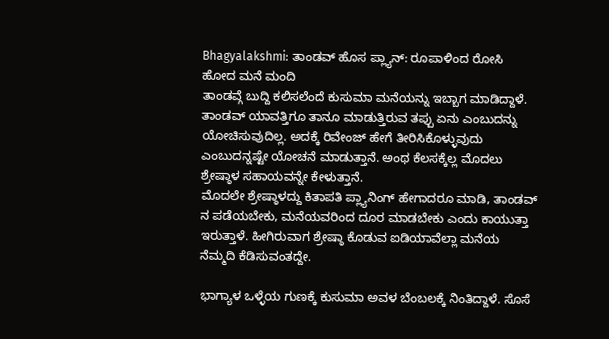Bhagyalakshmi: ತಾಂಡವ್ ಹೊಸ ಪ್ಲ್ಯಾನ್: ರೂಪಾಳಿಂದ ರೋಸಿ ಹೋದ ಮನೆ ಮಂದಿ
ತಾಂಡವ್ಗೆ ಬುದ್ದಿ ಕಲಿಸಲೆಂದೆ ಕುಸುಮಾ ಮನೆಯನ್ನು ಇಬ್ಬಾಗ ಮಾಡಿದ್ದಾಳೆ. ತಾಂಡವ್ ಯಾವತ್ತಿಗೂ ತಾನೂ ಮಾಡುತ್ತಿರುವ ತಪ್ಪು ಏನು ಎಂಬುದನ್ನು ಯೋಚಿಸುವುದಿಲ್ಲ. ಅದಕ್ಕೆ ರಿವೇಂಜ್ ಹೇಗೆ ತೀರಿಸಿಕೊಳ್ಳುವುದು ಎಂಬುದನ್ನಷ್ಟೇ ಯೋಚನೆ ಮಾಡುತ್ತಾನೆ. ಅಂಥ ಕೆಲಸಕ್ಕೆಲ್ಲ ಮೊದಲು ಶ್ರೇಷ್ಠಾಳ ಸಹಾಯವನ್ನೇ ಕೇಳುತ್ತಾನೆ.
ಮೊದಲೇ ಶ್ರೇಷ್ಠಾಳದ್ದು ಕಿತಾಪತಿ ಪ್ಲ್ಯಾನಿಂಗ್ ಹೇಗಾದರೂ ಮಾಡಿ, ತಾಂಡವ್ ನ ಪಡೆಯಬೇಕು, ಮನೆಯವರಿಂದ ದೂರ ಮಾಡಬೇಕು ಎಂದು ಕಾಯುತ್ತಾ ಇರುತ್ತಾಳೆ. ಹೀಗಿರುವಾಗ ಶ್ರೇಷ್ಠಾ ಕೊಡುವ ಐಡಿಯಾವೆಲ್ಲಾ ಮನೆಯ ನೆಮ್ಮದಿ ಕೆಡಿಸುವಂತದ್ದೇ.

ಭಾಗ್ಯಾಳ ಒಳ್ಳೆಯ ಗುಣಕ್ಕೆ ಕುಸುಮಾ ಅವಳ ಬೆಂಬಲಕ್ಕೆ ನಿಂತಿದ್ದಾಳೆ. ಸೊಸೆ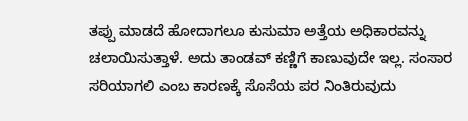ತಪ್ಪು ಮಾಡದೆ ಹೋದಾಗಲೂ ಕುಸುಮಾ ಅತ್ತೆಯ ಅಧಿಕಾರವನ್ನು ಚಲಾಯಿಸುತ್ತಾಳೆ. ಅದು ತಾಂಡವ್ ಕಣ್ಣಿಗೆ ಕಾಣುವುದೇ ಇಲ್ಲ. ಸಂಸಾರ ಸರಿಯಾಗಲಿ ಎಂಬ ಕಾರಣಕ್ಕೆ ಸೊಸೆಯ ಪರ ನಿಂತಿರುವುದು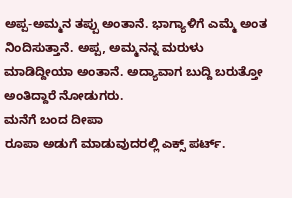ಅಪ್ಪ-ಅಮ್ಮನ ತಪ್ಪು ಅಂತಾನೆ. ಭಾಗ್ಯಾಳಿಗೆ ಎಮ್ಮೆ ಅಂತ ನಿಂದಿಸುತ್ತಾನೆ. ಅಪ್ಪ, ಅಮ್ಮನನ್ನ ಮರುಳು ಮಾಡಿದ್ದೀಯಾ ಅಂತಾನೆ. ಅದ್ಯಾವಾಗ ಬುದ್ದಿ ಬರುತ್ತೋ ಅಂತಿದ್ದಾರೆ ನೋಡುಗರು.
ಮನೆಗೆ ಬಂದ ದೀಪಾ
ರೂಪಾ ಅಡುಗೆ ಮಾಡುವುದರಲ್ಲಿ ಎಕ್ಸ್ ಪರ್ಟ್.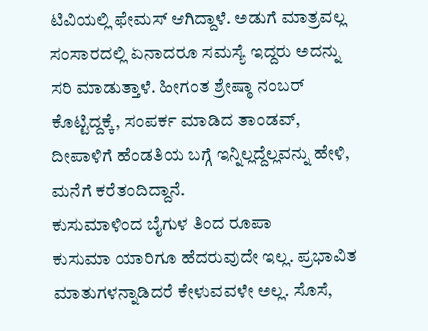ಟಿವಿಯಲ್ಲಿ ಫೇಮಸ್ ಆಗಿದ್ದಾಳೆ. ಅಡುಗೆ ಮಾತ್ರವಲ್ಲ ಸಂಸಾರದಲ್ಲಿ ಏನಾದರೂ ಸಮಸ್ಯೆ ಇದ್ದರು ಅದನ್ನು ಸರಿ ಮಾಡುತ್ತಾಳೆ. ಹೀಗಂತ ಶ್ರೇಷ್ಠಾ ನಂಬರ್ ಕೊಟ್ಟಿದ್ದಕ್ಕೆ, ಸಂಪರ್ಕ ಮಾಡಿದ ತಾಂಡವ್, ದೀಪಾಳಿಗೆ ಹೆಂಡತಿಯ ಬಗ್ಗೆ ಇನ್ನಿಲ್ಲದ್ದೆಲ್ಲವನ್ನು ಹೇಳಿ, ಮನೆಗೆ ಕರೆತಂದಿದ್ದಾನೆ.
ಕುಸುಮಾಳಿಂದ ಬೈಗುಳ ತಿಂದ ರೂಪಾ
ಕುಸುಮಾ ಯಾರಿಗೂ ಹೆದರುವುದೇ ಇಲ್ಲ. ಪ್ರಭಾವಿತ ಮಾತುಗಳನ್ನಾಡಿದರೆ ಕೇಳುವವಳೇ ಅಲ್ಲ. ಸೊಸೆ,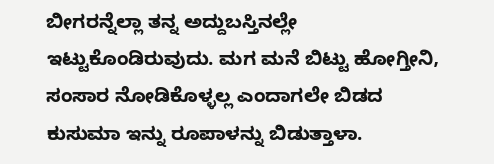ಬೀಗರನ್ನೆಲ್ಲಾ ತನ್ನ ಅದ್ದುಬಸ್ತಿನಲ್ಲೇ ಇಟ್ಟುಕೊಂಡಿರುವುದು. ಮಗ ಮನೆ ಬಿಟ್ಟು ಹೋಗ್ತೀನಿ, ಸಂಸಾರ ನೋಡಿಕೊಳ್ಳಲ್ಲ ಎಂದಾಗಲೇ ಬಿಡದ ಕುಸುಮಾ ಇನ್ನು ರೂಪಾಳನ್ನು ಬಿಡುತ್ತಾಳಾ.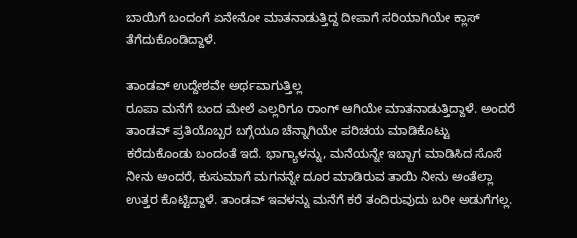ಬಾಯಿಗೆ ಬಂದಂಗೆ ಏನೇನೋ ಮಾತನಾಡುತ್ತಿದ್ದ ದೀಪಾಗೆ ಸರಿಯಾಗಿಯೇ ಕ್ಲಾಸ್ ತೆಗೆದುಕೊಂಡಿದ್ದಾಳೆ.

ತಾಂಡವ್ ಉದ್ದೇಶವೇ ಅರ್ಥವಾಗುತ್ತಿಲ್ಲ
ರೂಪಾ ಮನೆಗೆ ಬಂದ ಮೇಲೆ ಎಲ್ಲರಿಗೂ ರಾಂಗ್ ಆಗಿಯೇ ಮಾತನಾಡುತ್ತಿದ್ದಾಳೆ. ಅಂದರೆ ತಾಂಡವ್ ಪ್ರತಿಯೊಬ್ಬರ ಬಗ್ಗೆಯೂ ಚೆನ್ನಾಗಿಯೇ ಪರಿಚಯ ಮಾಡಿಕೊಟ್ಟು ಕರೆದುಕೊಂಡು ಬಂದಂತೆ ಇದೆ. ಭಾಗ್ಯಾಳನ್ನು, ಮನೆಯನ್ನೇ ಇಬ್ಬಾಗ ಮಾಡಿಸಿದ ಸೊಸೆ ನೀನು ಅಂದರೆ, ಕುಸುಮಾಗೆ ಮಗನನ್ನೇ ದೂರ ಮಾಡಿರುವ ತಾಯಿ ನೀನು ಅಂತೆಲ್ಲಾ ಉತ್ತರ ಕೊಟ್ಟಿದ್ದಾಳೆ. ತಾಂಡವ್ ಇವಳನ್ನು ಮನೆಗೆ ಕರೆ ತಂದಿರುವುದು ಬರೀ ಅಡುಗೆಗಲ್ಲ.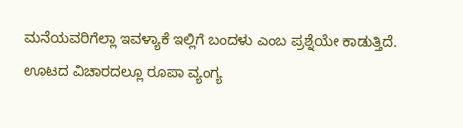ಮನೆಯವರಿಗೆಲ್ಲಾ ಇವಳ್ಯಾಕೆ ಇಲ್ಲಿಗೆ ಬಂದಳು ಎಂಬ ಪ್ರಶ್ನೆಯೇ ಕಾಡುತ್ತಿದೆ.
ಊಟದ ವಿಚಾರದಲ್ಲೂ ರೂಪಾ ವ್ಯಂಗ್ಯ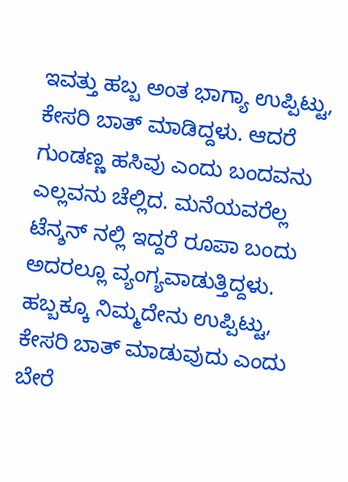ಇವತ್ತು ಹಬ್ಬ ಅಂತ ಭಾಗ್ಯಾ ಉಪ್ಪಿಟ್ಟು, ಕೇಸರಿ ಬಾತ್ ಮಾಡಿದ್ದಳು. ಆದರೆ ಗುಂಡಣ್ಣ ಹಸಿವು ಎಂದು ಬಂದವನು ಎಲ್ಲವನು ಚೆಲ್ಲಿದ. ಮನೆಯವರೆಲ್ಲ ಟೆನ್ಶನ್ ನಲ್ಲಿ ಇದ್ದರೆ ರೂಪಾ ಬಂದು ಅದರಲ್ಲೂ ವ್ಯಂಗ್ಯವಾಡುತ್ತಿದ್ದಳು. ಹಬ್ಬಕ್ಕೂ ನಿಮ್ಮದೇನು ಉಪ್ಪಿಟ್ಟು, ಕೇಸರಿ ಬಾತ್ ಮಾಡುವುದು ಎಂದು ಬೇರೆ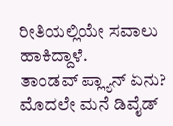ರೀತಿಯಲ್ಲಿಯೇ ಸವಾಲು ಹಾಕಿದ್ದಾಳೆ.
ತಾಂಡವ್ ಪ್ಲ್ಯಾನ್ ಏನು?
ಮೊದಲೇ ಮನೆ ಡಿವೈಡ್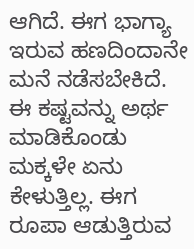ಆಗಿದೆ. ಈಗ ಭಾಗ್ಯಾ ಇರುವ ಹಣದಿಂದಾನೇ ಮನೆ ನಡೆಸಬೇಕಿದೆ. ಈ ಕಷ್ಟವನ್ನು ಅರ್ಥ ಮಾಡಿಕೊಂಡು ಮಕ್ಕಳೇ ಏನು ಕೇಳುತ್ತಿಲ್ಲ. ಈಗ ರೂಪಾ ಆಡುತ್ತಿರುವ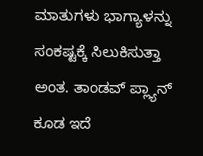ಮಾತುಗಳು ಭಾಗ್ಯಾಳನ್ನು ಸಂಕಷ್ಟಕ್ಕೆ ಸಿಲುಕಿಸುತ್ತಾ ಅಂತ. ತಾಂಡವ್ ಪ್ಲ್ಯಾನ್ ಕೂಡ ಇದೆ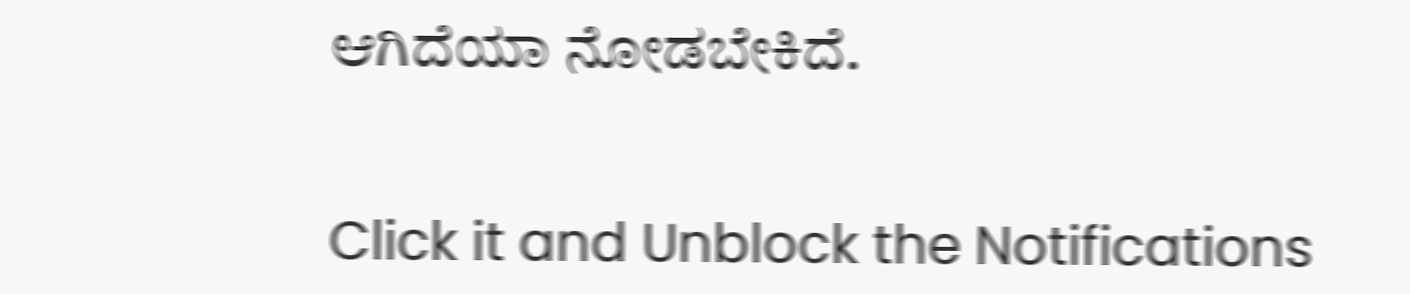ಆಗಿದೆಯಾ ನೋಡಬೇಕಿದೆ.


Click it and Unblock the Notifications